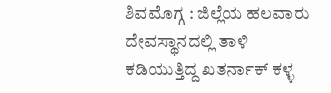ಶಿವಮೊಗ್ಗ : ಜಿಲ್ಲೆಯ ಹಲವಾರು ದೇವಸ್ಥಾನದಲ್ಲಿ ತಾಳಿ ಕಡಿಯುತ್ತಿದ್ದ ಖತರ್ನಾಕ್ ಕಳ್ಳ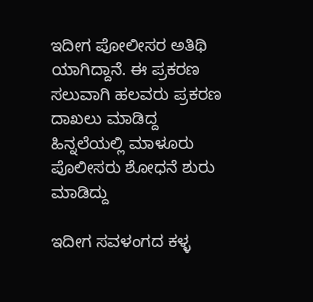ಇದೀಗ ಪೋಲೀಸರ ಅತಿಥಿ ಯಾಗಿದ್ದಾನೆ. ಈ ಪ್ರಕರಣ ಸಲುವಾಗಿ ಹಲವರು ಪ್ರಕರಣ ದಾಖಲು ಮಾಡಿದ್ದ ಹಿನ್ನಲೆಯಲ್ಲಿ ಮಾಳೂರು ಪೊಲೀಸರು ಶೋಧನೆ ಶುರು ಮಾಡಿದ್ದು

ಇದೀಗ ಸವಳಂಗದ ಕಳ್ಳ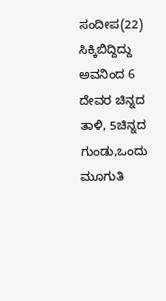ಸಂದೀಪ(22) ಸಿಕ್ಕಿಬಿದ್ದಿದ್ದು ಅವನಿಂದ 6 ದೇವರ ಚಿನ್ನದ ತಾಳಿ, 5ಚಿನ್ನದ ಗುಂಡು,ಒಂದು ಮೂಗುತಿ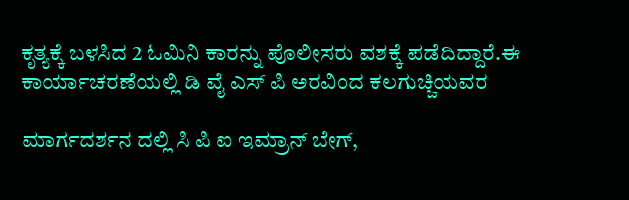ಕೃತ್ಯಕ್ಕೆ ಬಳಸಿದ 2 ಓಮಿನಿ ಕಾರನ್ನು ಪೊಲೀಸರು ವಶಕ್ಕೆ ಪಡೆದಿದ್ದಾರೆ.ಈ ಕಾರ್ಯಾಚರಣೆಯಲ್ಲಿ ಡಿ ವೈ ಎಸ್ ಪಿ ಅರವಿಂದ ಕಲಗುಚ್ಚಿಯವರ

ಮಾರ್ಗದರ್ಶನ ದಲ್ಲಿ ಸಿ ಪಿ ಐ ಇಮ್ರಾನ್ ಬೇಗ್,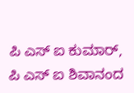ಪಿ ಎಸ್ ಐ ಕುಮಾರ್, ಪಿ ಎಸ್ ಐ ಶಿವಾನಂದ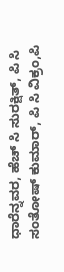ಧಾರೆನ್ನವರ, ಹೆಚ್ ಸಿ ಸುರಕ್ಷಿತ್, ಪಿ ಸಿ ಸಂತೋಷ್ ಕುಮಾರ್, ಪಿ ಸಿ ವಿಕ್ರಂ,ಪಿ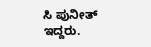ಸಿ ಪುನೀತ್ ಇದ್ದರು.